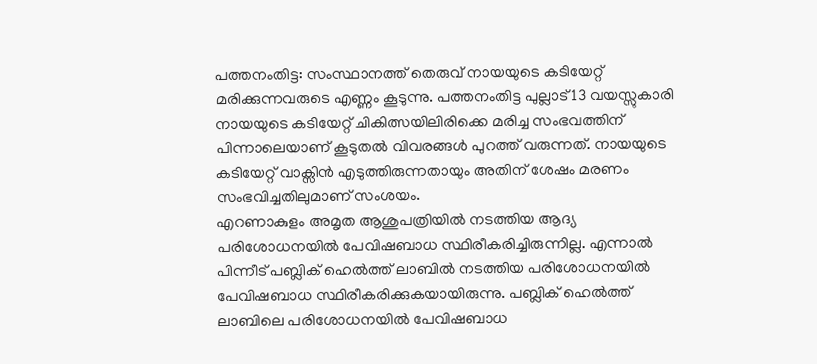പത്തനംതിട്ട: സംസ്ഥാനത്ത് തെരുവ് നായയുടെ കടിയേറ്റ് മരിക്കുന്നവരുടെ എണ്ണം കൂടുന്നു. പത്തനംതിട്ട പുല്ലാട് 13 വയസ്സുകാരി നായയുടെ കടിയേറ്റ് ചികിത്സയിലിരിക്കെ മരിച്ച സംഭവത്തിന് പിന്നാലെയാണ് കൂടുതൽ വിവരങ്ങൾ പുറത്ത് വരുന്നത്. നായയുടെ കടിയേറ്റ് വാക്സിൻ എടുത്തിരുന്നതായും അതിന് ശേഷം മരണം സംഭവിച്ചതിലുമാണ് സംശയം.
എറണാകുളം അമൃത ആശുപത്രിയിൽ നടത്തിയ ആദ്യ പരിശോധനയിൽ പേവിഷബാധ സ്ഥിരീകരിച്ചിരുന്നില്ല. എന്നാൽ പിന്നീട് പബ്ലിക് ഹെൽത്ത് ലാബിൽ നടത്തിയ പരിശോധനയിൽ പേവിഷബാധ സ്ഥിരീകരിക്കുകയായിരുന്നു. പബ്ലിക് ഹെൽത്ത് ലാബിലെ പരിശോധനയിൽ പേവിഷബാധ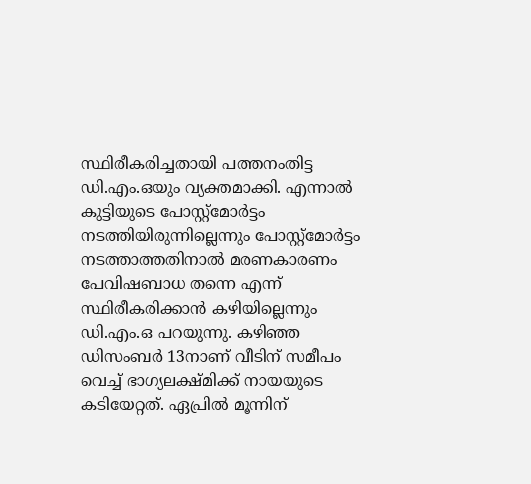സ്ഥിരീകരിച്ചതായി പത്തനംതിട്ട ഡി.എം.ഒയും വ്യക്തമാക്കി. എന്നാൽ കുട്ടിയുടെ പോസ്റ്റ്മോർട്ടം നടത്തിയിരുന്നില്ലെന്നും പോസ്റ്റ്മോർട്ടം നടത്താത്തതിനാൽ മരണകാരണം പേവിഷബാധ തന്നെ എന്ന് സ്ഥിരീകരിക്കാൻ കഴിയില്ലെന്നും ഡി.എം.ഒ പറയുന്നു. കഴിഞ്ഞ ഡിസംബർ 13നാണ് വീടിന് സമീപം വെച്ച് ഭാഗ്യലക്ഷ്മിക്ക് നായയുടെ കടിയേറ്റത്. ഏപ്രിൽ മൂന്നിന്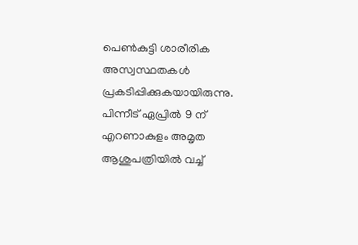പെൺകുട്ടി ശാരീരിക അസ്വസ്ഥതകൾ പ്രകടിപ്പിക്കുകയായിരുന്നു. പിന്നീട് ഏപ്രിൽ 9 ന് എറണാകുളം അമൃത ആശുപത്രിയിൽ വച്ച്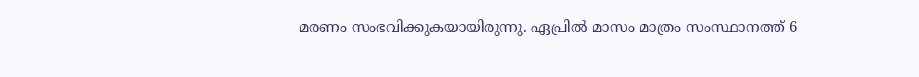മരണം സംഭവിക്കുകയായിരുന്നു. ഏപ്രിൽ മാസം മാത്രം സംസ്ഥാനത്ത് 6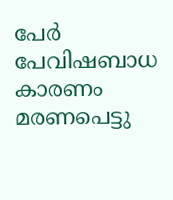പേർ പേവിഷബാധ കാരണം മരണപെട്ടു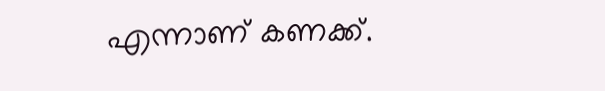എന്നാണ് കണക്ക്.